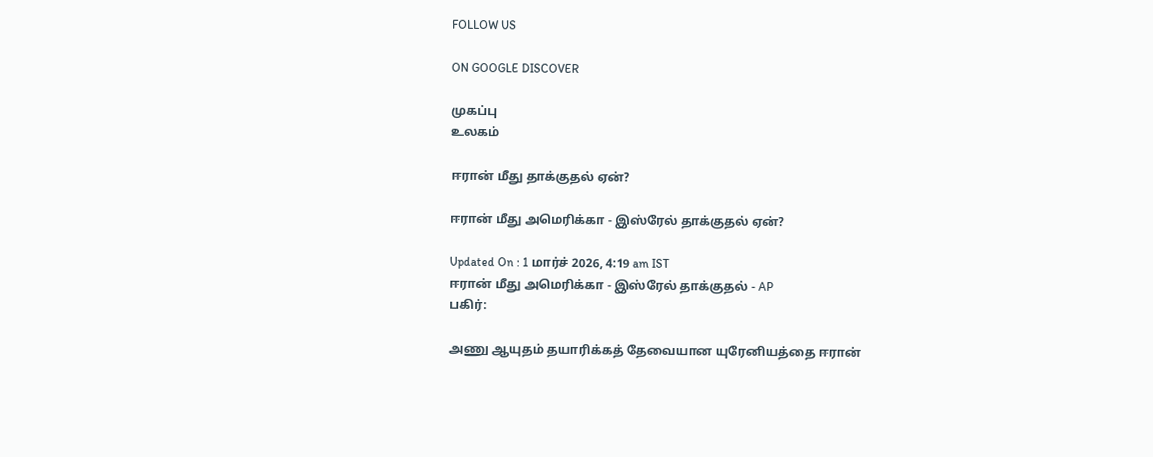FOLLOW US

ON GOOGLE DISCOVER

முகப்பு
உலகம்

ஈரான் மீது தாக்குதல் ஏன்?

ஈரான் மீது அமெரிக்கா - இஸ்ரேல் தாக்குதல் ஏன்?

Updated On : 1 மார்ச் 2026, 4:19 am IST
ஈரான் மீது அமெரிக்கா - இஸ்ரேல் தாக்குதல் - AP
பகிர்:

அணு ஆயுதம் தயாரிக்கத் தேவையான யுரேனியத்தை ஈரான்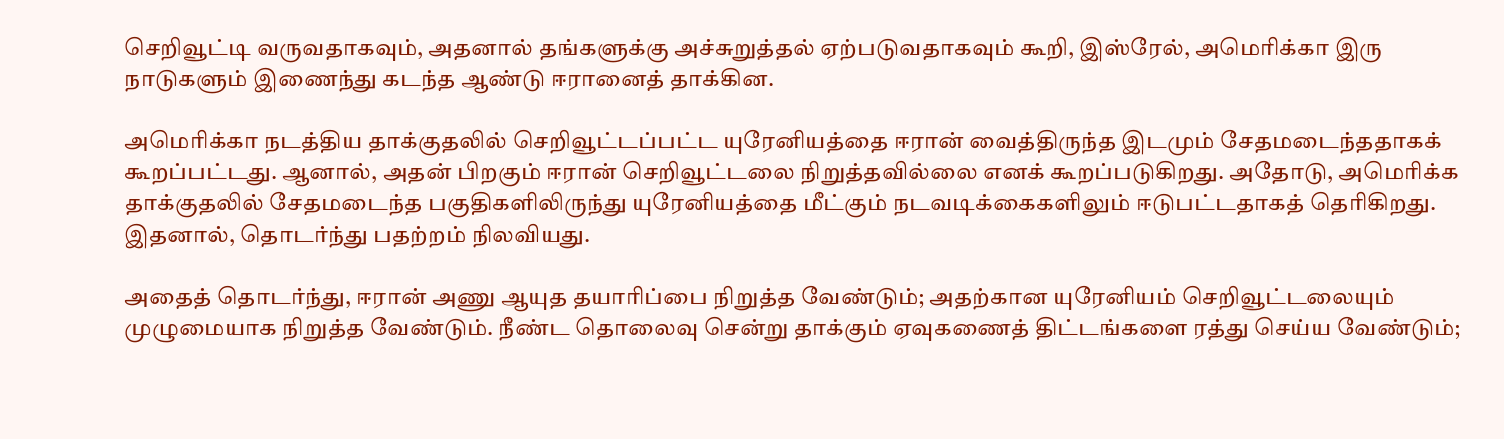செறிவூட்டி வருவதாகவும், அதனால் தங்களுக்கு அச்சுறுத்தல் ஏற்படுவதாகவும் கூறி, இஸ்ரேல், அமெரிக்கா இரு நாடுகளும் இணைந்து கடந்த ஆண்டு ஈரானைத் தாக்கின.

அமெரிக்கா நடத்திய தாக்குதலில் செறிவூட்டப்பட்ட யுரேனியத்தை ஈரான் வைத்திருந்த இடமும் சேதமடைந்ததாகக் கூறப்பட்டது. ஆனால், அதன் பிறகும் ஈரான் செறிவூட்டலை நிறுத்தவில்லை எனக் கூறப்படுகிறது. அதோடு, அமெரிக்க தாக்குதலில் சேதமடைந்த பகுதிகளிலிருந்து யுரேனியத்தை மீட்கும் நடவடிக்கைகளிலும் ஈடுபட்டதாகத் தெரிகிறது. இதனால், தொடர்ந்து பதற்றம் நிலவியது.

அதைத் தொடர்ந்து, ஈரான் அணு ஆயுத தயாரிப்பை நிறுத்த வேண்டும்; அதற்கான யுரேனியம் செறிவூட்டலையும் முழுமையாக நிறுத்த வேண்டும். நீண்ட தொலைவு சென்று தாக்கும் ஏவுகணைத் திட்டங்களை ரத்து செய்ய வேண்டும்;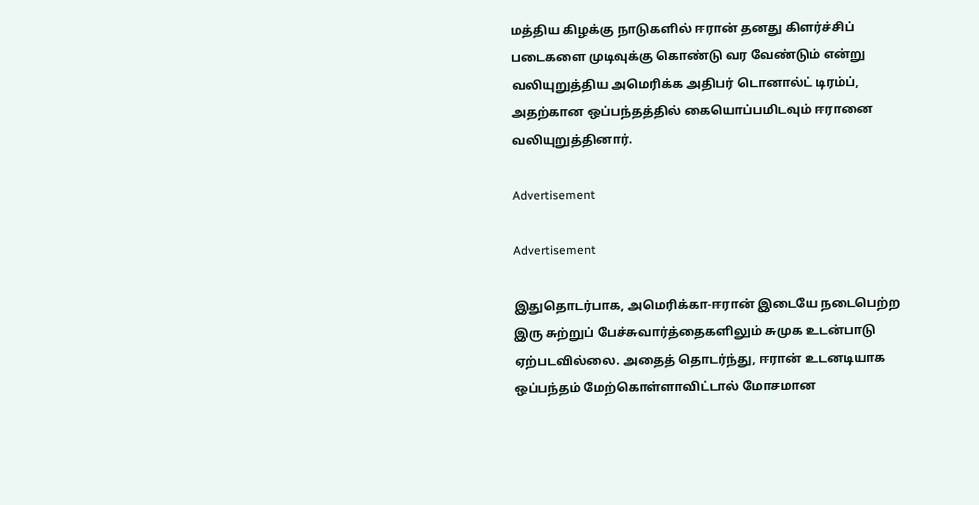மத்திய கிழக்கு நாடுகளில் ஈரான் தனது கிளர்ச்சிப் படைகளை முடிவுக்கு கொண்டு வர வேண்டும் என்று வலியுறுத்திய அமெரிக்க அதிபர் டொனால்ட் டிரம்ப், அதற்கான ஒப்பந்தத்தில் கையொப்பமிடவும் ஈரானை வலியுறுத்தினார்.

Advertisement

Advertisement

இதுதொடர்பாக, அமெரிக்கா-ஈரான் இடையே நடைபெற்ற இரு சுற்றுப் பேச்சுவார்த்தைகளிலும் சுமுக உடன்பாடு ஏற்படவில்லை. அதைத் தொடர்ந்து, ஈரான் உடனடியாக ஒப்பந்தம் மேற்கொள்ளாவிட்டால் மோசமான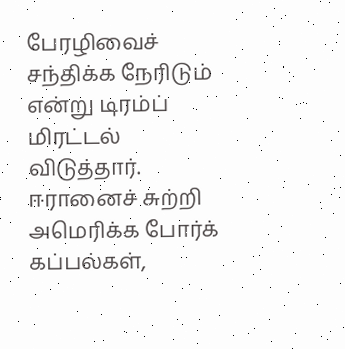பேரழிவைச் சந்திக்க நேரிடும் என்று டிரம்ப் மிரட்டல் விடுத்தார். ஈரானைச் சுற்றி அமெரிக்க போர்க் கப்பல்கள்,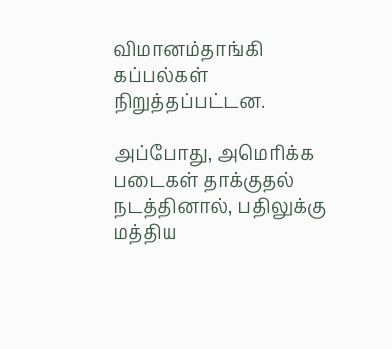விமானம்தாங்கி கப்பல்கள் நிறுத்தப்பட்டன.

அப்போது, அமெரிக்க படைகள் தாக்குதல் நடத்தினால், பதிலுக்கு மத்திய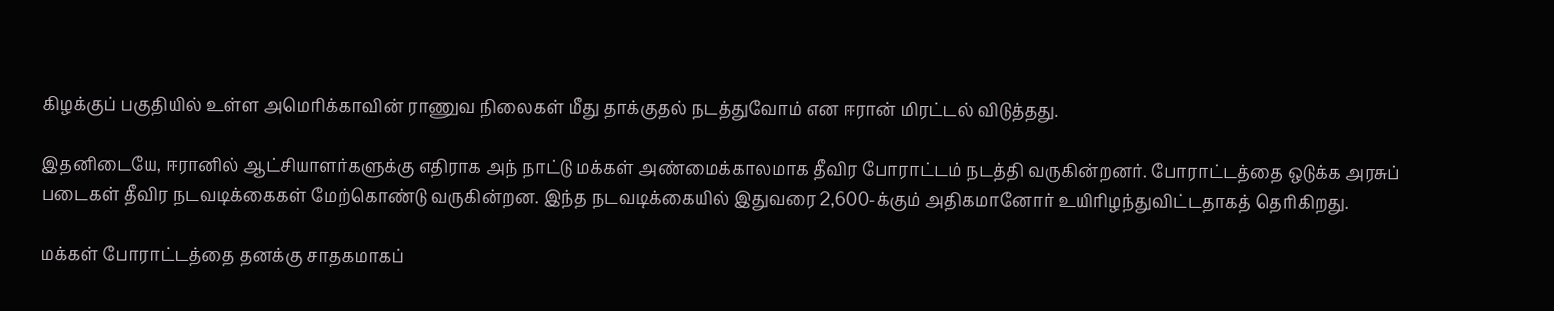கிழக்குப் பகுதியில் உள்ள அமெரிக்காவின் ராணுவ நிலைகள் மீது தாக்குதல் நடத்துவோம் என ஈரான் மிரட்டல் விடுத்தது.

இதனிடையே, ஈரானில் ஆட்சியாளர்களுக்கு எதிராக அந் நாட்டு மக்கள் அண்மைக்காலமாக தீவிர போராட்டம் நடத்தி வருகின்றனர். போராட்டத்தை ஒடுக்க அரசுப் படைகள் தீவிர நடவடிக்கைகள் மேற்கொண்டு வருகின்றன. இந்த நடவடிக்கையில் இதுவரை 2,600-க்கும் அதிகமானோர் உயிரிழந்துவிட்டதாகத் தெரிகிறது.

மக்கள் போராட்டத்தை தனக்கு சாதகமாகப்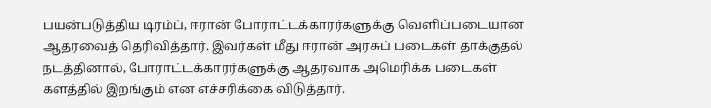பயன்படுத்திய டிரம்ப், ஈரான் போராட்டக்காரர்களுக்கு வெளிப்படையான ஆதரவைத் தெரிவித்தார். இவர்கள் மீது ஈரான் அரசுப் படைகள் தாக்குதல் நடத்தினால், போராட்டக்காரர்களுக்கு ஆதரவாக அமெரிக்க படைகள் களத்தில் இறங்கும் என எச்சரிக்கை விடுத்தார்.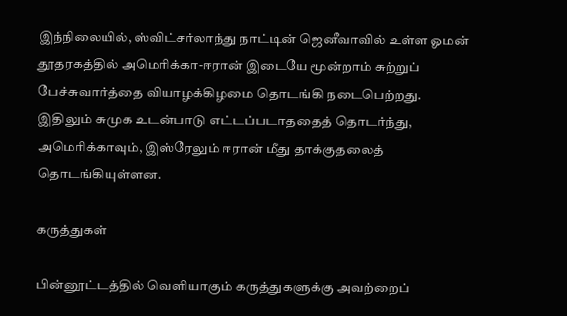இந்நிலையில், ஸ்விட்சர்லாந்து நாட்டின் ஜெனீவாவில் உள்ள ஓமன் தூதரகத்தில் அமெரிக்கா-ஈரான் இடையே மூன்றாம் சுற்றுப் பேச்சுவார்த்தை வியாழக்கிழமை தொடங்கி நடைபெற்றது. இதிலும் சுமுக உடன்பாடு எட்டப்படாததைத் தொடர்ந்து, அமெரிக்காவும், இஸ்ரேலும் ஈரான் மீது தாக்குதலைத் தொடங்கியுள்ளன.

கருத்துகள்

பின்னூட்டத்தில் வெளியாகும் கருத்துகளுக்கு அவற்றைப்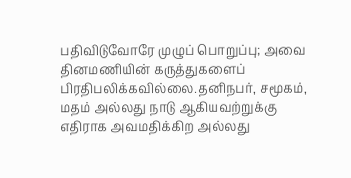பதிவிடுவோரே முழுப் பொறுப்பு; அவை தினமணியின் கருத்துகளைப் பிரதிபலிக்கவில்லை.தனிநபர், சமூகம், மதம் அல்லது நாடு ஆகியவற்றுக்கு எதிராக அவமதிக்கிற அல்லது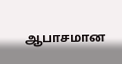ஆபாசமான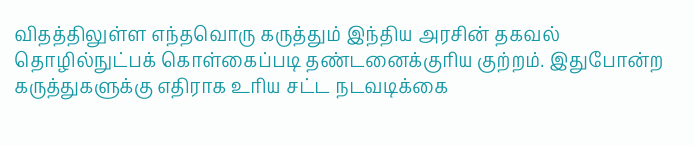விதத்திலுள்ள எந்தவொரு கருத்தும் இந்திய அரசின் தகவல் தொழில்நுட்பக் கொள்கைப்படி தண்டனைக்குரிய குற்றம். இதுபோன்ற கருத்துகளுக்கு எதிராக உரிய சட்ட நடவடிக்கை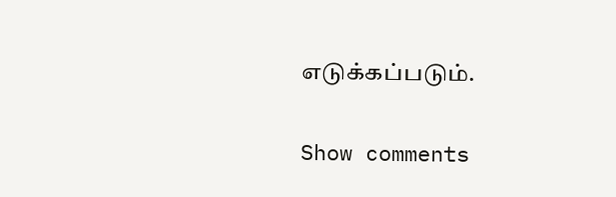எடுக்கப்படும்.

Show comments